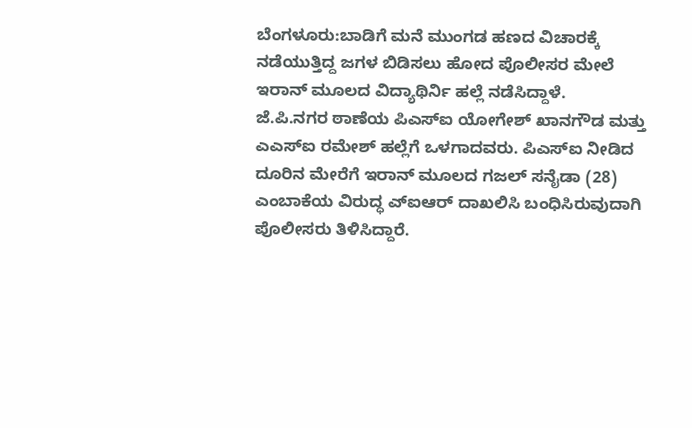ಬೆಂಗಳೂರು:ಬಾಡಿಗೆ ಮನೆ ಮುಂಗಡ ಹಣದ ವಿಚಾರಕ್ಕೆ ನಡೆಯುತ್ತಿದ್ದ ಜಗಳ ಬಿಡಿಸಲು ಹೋದ ಪೊಲೀಸರ ಮೇಲೆ ಇರಾನ್ ಮೂಲದ ವಿದ್ಯಾಥಿರ್ನಿ ಹಲ್ಲೆ ನಡೆಸಿದ್ದಾಳೆ.
ಜೆ.ಪಿ.ನಗರ ಠಾಣೆಯ ಪಿಎಸ್ಐ ಯೋಗೇಶ್ ಖಾನಗೌಡ ಮತ್ತು ಎಎಸ್ಐ ರಮೇಶ್ ಹಲ್ಲೆಗೆ ಒಳಗಾದವರು. ಪಿಎಸ್ಐ ನೀಡಿದ ದೂರಿನ ಮೇರೆಗೆ ಇರಾನ್ ಮೂಲದ ಗಜಲ್ ಸನೈಡಾ (28) ಎಂಬಾಕೆಯ ವಿರುದ್ಧ ಎ್ಐಆರ್ ದಾಖಲಿಸಿ ಬಂಧಿಸಿರುವುದಾಗಿ ಪೊಲೀಸರು ತಿಳಿಸಿದ್ದಾರೆ.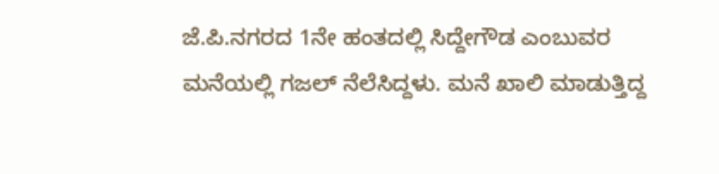ಜೆ.ಪಿ.ನಗರದ 1ನೇ ಹಂತದಲ್ಲಿ ಸಿದ್ದೇಗೌಡ ಎಂಬುವರ ಮನೆಯಲ್ಲಿ ಗಜಲ್ ನೆಲೆಸಿದ್ದಳು. ಮನೆ ಖಾಲಿ ಮಾಡುತ್ತಿದ್ದ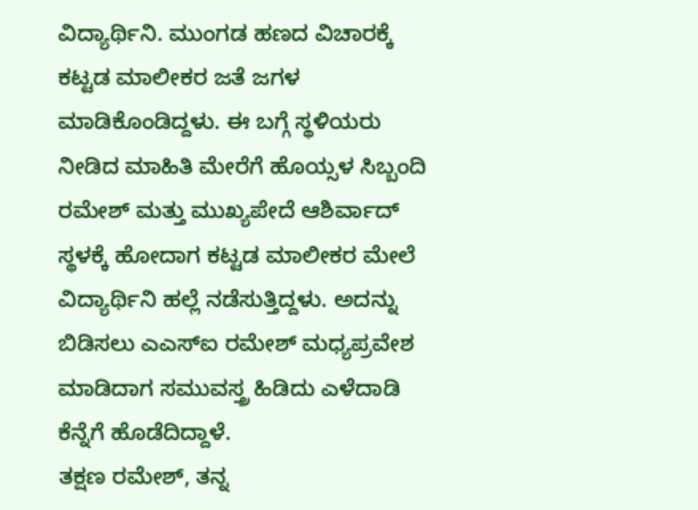ವಿದ್ಯಾರ್ಥಿನಿ. ಮುಂಗಡ ಹಣದ ವಿಚಾರಕ್ಕೆ ಕಟ್ಟಡ ಮಾಲೀಕರ ಜತೆ ಜಗಳ ಮಾಡಿಕೊಂಡಿದ್ದಳು. ಈ ಬಗ್ಗೆ ಸ್ಥಳಿಯರು ನೀಡಿದ ಮಾಹಿತಿ ಮೇರೆಗೆ ಹೊಯ್ಸಳ ಸಿಬ್ಬಂದಿ ರಮೇಶ್ ಮತ್ತು ಮುಖ್ಯಪೇದೆ ಆಶಿರ್ವಾದ್ ಸ್ಥಳಕ್ಕೆ ಹೋದಾಗ ಕಟ್ಟಡ ಮಾಲೀಕರ ಮೇಲೆ ವಿದ್ಯಾರ್ಥಿನಿ ಹಲ್ಲೆ ನಡೆಸುತ್ತಿದ್ದಳು. ಅದನ್ನು ಬಿಡಿಸಲು ಎಎಸ್ಐ ರಮೇಶ್ ಮಧ್ಯಪ್ರವೇಶ ಮಾಡಿದಾಗ ಸಮುವಸ್ತ್ರ ಹಿಡಿದು ಎಳೆದಾಡಿ ಕೆನ್ನೆಗೆ ಹೊಡೆದಿದ್ದಾಳೆ.
ತಕ್ಷಣ ರಮೇಶ್, ತನ್ನ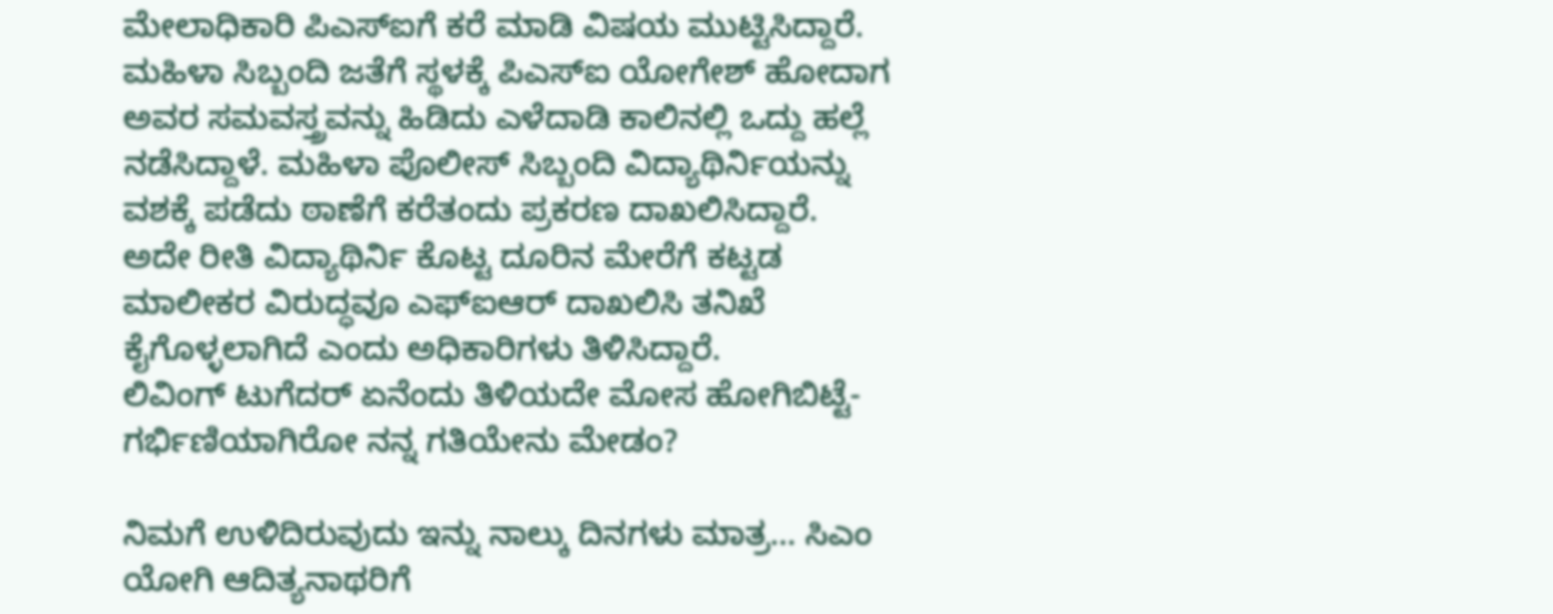ಮೇಲಾಧಿಕಾರಿ ಪಿಎಸ್ಐಗೆ ಕರೆ ಮಾಡಿ ವಿಷಯ ಮುಟ್ಟಿಸಿದ್ದಾರೆ. ಮಹಿಳಾ ಸಿಬ್ಬಂದಿ ಜತೆಗೆ ಸ್ಥಳಕ್ಕೆ ಪಿಎಸ್ಐ ಯೋಗೇಶ್ ಹೋದಾಗ ಅವರ ಸಮವಸ್ತ್ರವನ್ನು ಹಿಡಿದು ಎಳೆದಾಡಿ ಕಾಲಿನಲ್ಲಿ ಒದ್ದು ಹಲ್ಲೆ ನಡೆಸಿದ್ದಾಳೆ. ಮಹಿಳಾ ಪೊಲೀಸ್ ಸಿಬ್ಬಂದಿ ವಿದ್ಯಾಥಿರ್ನಿಯನ್ನು ವಶಕ್ಕೆ ಪಡೆದು ಠಾಣೆಗೆ ಕರೆತಂದು ಪ್ರಕರಣ ದಾಖಲಿಸಿದ್ದಾರೆ. ಅದೇ ರೀತಿ ವಿದ್ಯಾಥಿರ್ನಿ ಕೊಟ್ಟ ದೂರಿನ ಮೇರೆಗೆ ಕಟ್ಟಡ ಮಾಲೀಕರ ವಿರುದ್ಧವೂ ಎಫ್ಐಆರ್ ದಾಖಲಿಸಿ ತನಿಖೆ ಕೈಗೊಳ್ಳಲಾಗಿದೆ ಎಂದು ಅಧಿಕಾರಿಗಳು ತಿಳಿಸಿದ್ದಾರೆ.
ಲಿವಿಂಗ್‌ ಟುಗೆದರ್‌ ಏನೆಂದು ತಿಳಿಯದೇ ಮೋಸ ಹೋಗಿಬಿಟ್ಟೆ- ಗರ್ಭಿಣಿಯಾಗಿರೋ ನನ್ನ ಗತಿಯೇನು ಮೇಡಂ?

ನಿಮಗೆ ಉಳಿದಿರುವುದು ಇನ್ನು ನಾಲ್ಕು ದಿನಗಳು ಮಾತ್ರ… ಸಿಎಂ ಯೋಗಿ ಆದಿತ್ಯನಾಥರಿಗೆ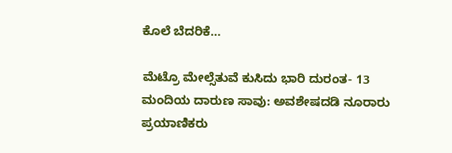ಕೊಲೆ ಬೆದರಿಕೆ…

ಮೆಟ್ರೊ ಮೇಲ್ಸೆತುವೆ ಕುಸಿದು ಭಾರಿ ದುರಂತ- 13 ಮಂದಿಯ ದಾರುಣ ಸಾವು: ಅವಶೇಷದಡಿ ನೂರಾರು ಪ್ರಯಾಣಿಕರು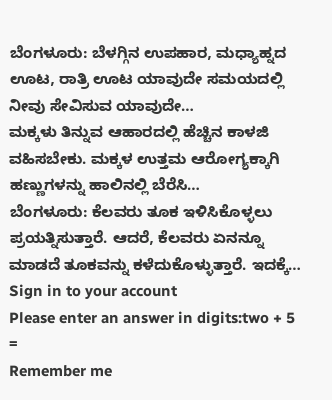ಬೆಂಗಳೂರು: ಬೆಳಗ್ಗಿನ ಉಪಹಾರ, ಮಧ್ಯಾಹ್ನದ ಊಟ, ರಾತ್ರಿ ಊಟ ಯಾವುದೇ ಸಮಯದಲ್ಲಿ ನೀವು ಸೇವಿಸುವ ಯಾವುದೇ…
ಮಕ್ಕಳು ತಿನ್ನುವ ಆಹಾರದಲ್ಲಿ ಹೆಚ್ಚಿನ ಕಾಳಜಿ ವಹಿಸಬೇಕು. ಮಕ್ಕಳ ಉತ್ತಮ ಆರೋಗ್ಯಕ್ಕಾಗಿ ಹಣ್ಣುಗಳನ್ನು ಹಾಲಿನಲ್ಲಿ ಬೆರೆಸಿ…
ಬೆಂಗಳೂರು: ಕೆಲವರು ತೂಕ ಇಳಿಸಿಕೊಳ್ಳಲು ಪ್ರಯತ್ನಿಸುತ್ತಾರೆ. ಆದರೆ, ಕೆಲವರು ಏನನ್ನೂ ಮಾಡದೆ ತೂಕವನ್ನು ಕಳೆದುಕೊಳ್ಳುತ್ತಾರೆ. ಇದಕ್ಕೆ…
Sign in to your account
Please enter an answer in digits:two + 5 =
Remember me